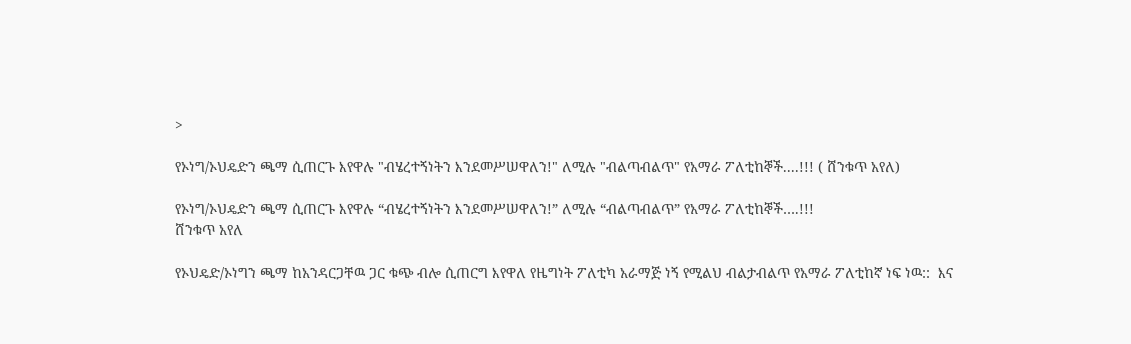>

የኦነግ/ኦህዴድን ጫማ ሲጠርጉ እየዋሉ "ብሄረተኝነትን እንደመሥሠዋለን!" ለሚሉ "ብልጣብልጥ" የአማራ ፖለቲከኞች....!!! ( ሸንቁጥ አየለ)

የኦነግ/ኦህዴድን ጫማ ሲጠርጉ እየዋሉ “ብሄረተኝነትን እንደመሥሠዋለን!” ለሚሉ “ብልጣብልጥ” የአማራ ፖለቲከኞች….!!!
ሸንቁጥ አየለ

የኦህዴድ/ኦነግን ጫማ ከአንዳርጋቸዉ ጋር ቁጭ ብሎ ሲጠርግ እየዋለ የዜግነት ፖለቲካ አራማጅ ነኝ የሚልህ ብልታብልጥ የአማራ ፖለቲከኛ ነፍ ነዉ::  እና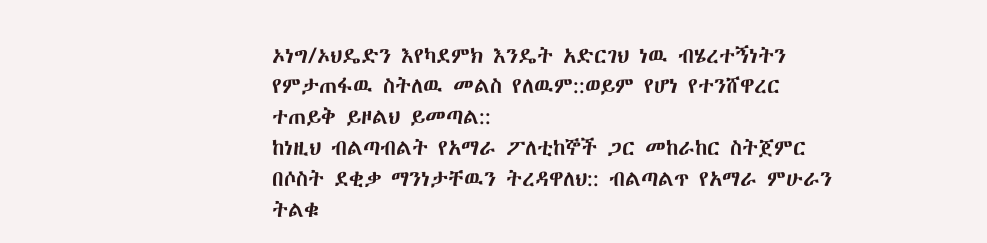ኦነግ/ኦህዴድን እየካደምክ እንዴት አድርገህ ነዉ ብሄረተኝነትን የምታጠፋዉ ስትለዉ መልስ የለዉም::ወይም የሆነ የተንሸዋረር ተጠይቅ ይዞልህ ይመጣል::
ከነዚህ ብልጣብልት የአማራ ፖለቲከኞች ጋር መከራከር ስትጀምር በሶስት ደቂቃ ማንነታቸዉን ትረዳዋለህ:: ብልጣልጥ የአማራ ምሁራን ትልቁ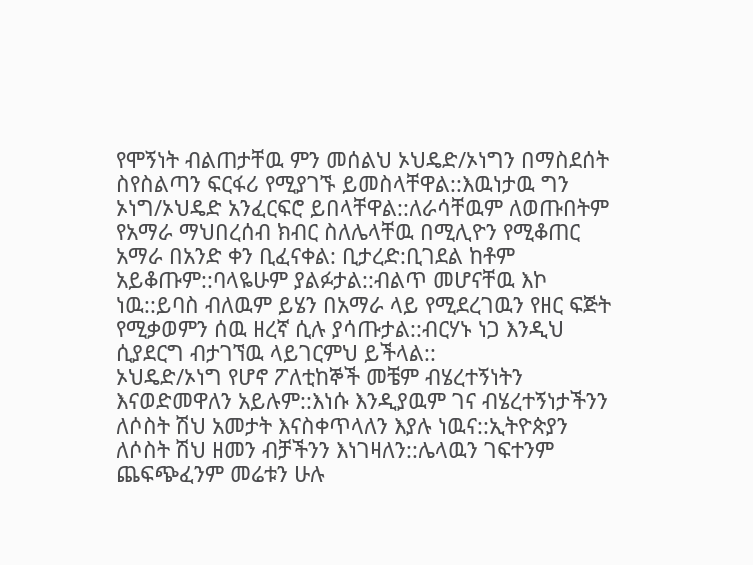የሞኝነት ብልጠታቸዉ ምን መሰልህ ኦህዴድ/ኦነግን በማስደሰት ስየስልጣን ፍርፋሪ የሚያገኙ ይመስላቸዋል::እዉነታዉ ግን ኦነግ/ኦህዴድ አንፈርፍሮ ይበላቸዋል::ለራሳቸዉም ለወጡበትም የአማራ ማህበረሰብ ክብር ስለሌላቸዉ በሚሊዮን የሚቆጠር አማራ በአንድ ቀን ቢፈናቀል: ቢታረድ:ቢገደል ከቶም አይቆጡም::ባላዬሁም ያልፉታል::ብልጥ መሆናቸዉ እኮ ነዉ::ይባስ ብለዉም ይሄን በአማራ ላይ የሚደረገዉን የዘር ፍጅት የሚቃወምን ሰዉ ዘረኛ ሲሉ ያሳጡታል::ብርሃኑ ነጋ እንዲህ ሲያደርግ ብታገኘዉ ላይገርምህ ይችላል::
ኦህዴድ/ኦነግ የሆኖ ፖለቲከኞች መቼም ብሄረተኝነትን እናወድመዋለን አይሉም::እነሱ እንዲያዉም ገና ብሄረተኝነታችንን ለሶስት ሽህ አመታት እናስቀጥላለን እያሉ ነዉና::ኢትዮጵያን ለሶስት ሽህ ዘመን ብቻችንን እነገዛለን::ሌላዉን ገፍተንም ጨፍጭፈንም መሬቱን ሁሉ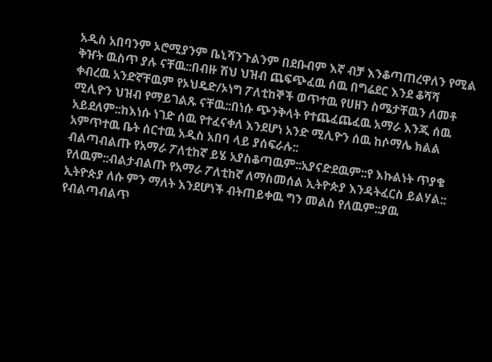አዲስ አበባንም ኦሮሚያንም ቤኒሻንጉልንም በደቡብም እኛ ብቻ እንቆጣጠረዋለን የሚል ቅዠት ዉስጥ ያሉ ናቸዉ::በብዙ ሽህ ህዝብ ጨፍጭፈዉ ሰዉ በግሬደር እንደ ቆሻሻ ቀብረዉ አንድኛቸዉም የኦህዴድ/ኦነግ ፖለቲከኞች ወጥተዉ የሀዘን ስሜታቸዉን ለመቶ ሚሊዮን ህዝብ የማይገልጹ ናቸዉ::በነሱ ጭንቅላት የተጨፈጨፈዉ አማራ እንጂ ሰዉ አይደለም::ከእነሱ ነገድ ሰዉ የተፈናቀለ እንደሆነ አንድ ሚሊዮን ሰዉ ከሶማሌ ክልል አምጥተዉ ቤት ሰርተዉ አዲስ አበባ ላይ ያሰፍራሉ::
ብልጣብልጡ የአማራ ፖለቲከኛ ይሄ አያስቆጣዉም::አያናድደዉም::የ እኩልነት ጥያቄ የለዉም::ብልታብልጡ የአማራ ፖለቲከኛ ለማስመሰል ኢትዮጵያ እንዳትፈርስ ይልሃል:: ኢትዮጵያ ለሱ ምን ማለት እንደሆነች ብትጠይቀዉ ግን መልስ የለዉም::ያዉ የብልጣብልጥ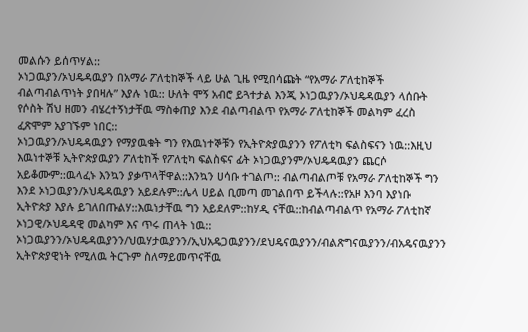መልሱን ይሰጥሃል::
ኦነጋዉያን/ኦህዴዳዉያን በአማራ ፖለቲከኞች ላይ ሁል ጊዜ የሚበሳጩት “የአማራ ፖለቲከኞች ብልጣብልጥነት ያበዛሉ” እያሉ ነዉ:: ሁለት ሞኝ አብሮ ይጓተታል እንጂ ኦነጋዉያን/ኦህዴዳዉያን ላሰቡት የሶስት ሽህ ዘመን ብሄረተኝነታቸዉ ማስቀጠያ እንደ ብልጣብልጥ የአማራ ፖለቲከኞች መልካም ፈረስ ፈጽሞም አያገኙም ነበር::
ኦነጋዉያን/ኦህዴዳዉያን የማያዉቁት ግን የእዉነተኞቹን የኢትዮጵያዉያንን የፖለቲካ ፍልስፍናን ነዉ::እዚህ እዉነተኞቹ ኢትዮጵያዉያን ፖለቲከች የፖለቲካ ፍልስፍና ፊት ኦነጋዉያንም/ኦህዴዳዉያን ጨርሶ አይቆሙም::ዉላፈኑ እንኳን ያቃጥላቸዋል::እንኳን ሀሳቡ ተገልጦ:: ብልጣብልጦቹ የአማራ ፖለቲከኞች ግን እንደ ኦነጋዉያን/ኦህዴዳዉያን አይደሉም::ሌላ ሀይል ቢመጣ መገልበጥ ይችላሉ::የአዞ እንባ እያነቡ ኢትዮጵያ እያሉ ይገለበጡልሃ::እዉነታቸዉ ግን አይደለም::ከሃዲ ናቸዉ::ከብልጣብልጥ የአማራ ፖለቲከኛ ኦነጋዊ/ኦህዴዳዊ መልካም እና ጥሩ ጠላት ነዉ::
ኦነጋዉያንን/ኦህዴዳዉያንን/ህዉሃታዉያንን/ኢህአዴጋዉያንን/ደህዴናዉያንን/ብልጽግናዉያንን/ብአዴናዉያንን ኢትዮጵያዊነት የሚለዉ ትርጉም ስለማይመጥናቸዉ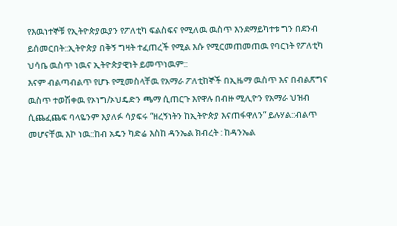የእዉነተኞቹ የኢትዮጵያዉያን የፖለቲካ ፍልስፍና የሚለዉ ዉስጥ እንደማይካተቱ ግን በደንብ ይሰመርበት::ኢትዮጵያ በቅኝ ግዛት ተፈጠረች የሚል እሱ የሚርመጠመጠዉ የባርነት የፖለቲካ ህሳቤ ዉስጥ ነዉና ኢትዮጵያዊነት ይመጥነዉም::
እናም ብልጣብልጥ የሆኑ የሚመስላቸዉ የአማራ ፖለቲከኞች በኢዜማ ዉስጥ እና በብልጽግና ዉስጥ ተወሽቀዉ የኦነግ/ኦህዴድን ጫማ ሲጠርጉ እየዋሉ በብዙ ሚሊዮን የአማራ ህዝብ ሲጨፈጨፍ ባላዬንም እያለፉ ሳያፍሩ “ዘረኝነትን ከኢትዮጵያ እናጠፋዋለን” ይሉሃል::ብልጥ መሆናቸዉ እኮ ነዉ::ከብ አዴን ካድሬ እስከ ዳንኤል ክብረት : ከዳንኤል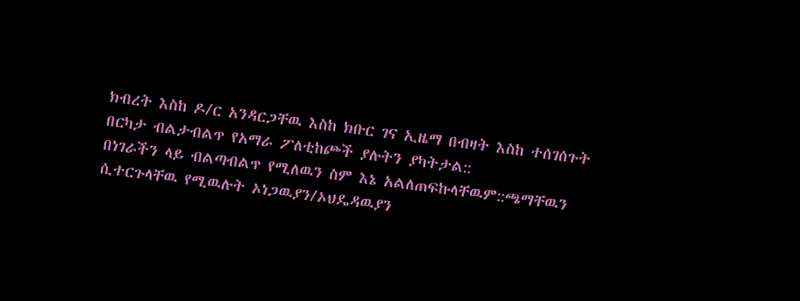ክብረት እስከ ዶ/ር አንዳርጋቸዉ እስከ ክቡር ገና ኢዜማ በብዛት እስከ ተሰገሰጉት በርካታ ብልታብልጥ የአማራ ፖለቲከጮች ያሉትን ያካትታል::
በነገራችን ላይ ብልጣብልጥ የሚለዉን ስም እኔ አልለጠፍኩላቸዉም::ጫማቸዉን ሲተርጉላቸዉ የሚዉሉት ኦነጋዉያን/ኦህዴዳዉያን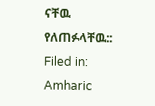ናቸዉ የለጠፉላቸዉ::
Filed in: Amharic